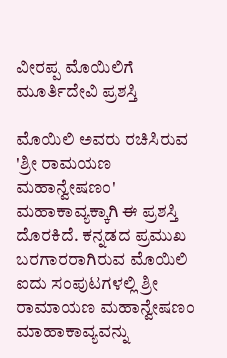ವೀರಪ್ಪ ಮೊಯಿಲಿಗೆ ಮೂರ್ತಿದೇವಿ ಪ್ರಶಸ್ತಿ

ಮೊಯಿಲಿ ಅವರು ರಚಿಸಿರುವ 'ಶ್ರೀ ರಾಮಯಣ ಮಹಾನ್ವೇಷಣಂ' ಮಹಾಕಾವ್ಯಕ್ಕಾಗಿ ಈ ಪ್ರಶಸ್ತಿ ದೊರಕಿದೆ. ಕನ್ನಡದ ಪ್ರಮುಖ ಬರಗಾರರಾಗಿರುವ ಮೊಯಿಲಿ ಐದು ಸಂಪುಟಗಳಲ್ಲಿ ಶ್ರೀ ರಾಮಾಯಣ ಮಹಾನ್ವೇಷಣಂ ಮಾಹಾಕಾವ್ಯವನ್ನು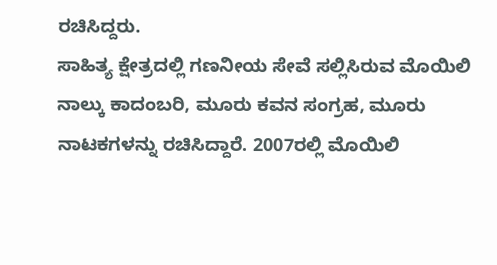ರಚಿಸಿದ್ದರು.
ಸಾಹಿತ್ಯ ಕ್ಷೇತ್ರದಲ್ಲಿ ಗಣನೀಯ ಸೇವೆ ಸಲ್ಲಿಸಿರುವ ಮೊಯಿಲಿ ನಾಲ್ಕು ಕಾದಂಬರಿ, ಮೂರು ಕವನ ಸಂಗ್ರಹ, ಮೂರು ನಾಟಕಗಳನ್ನು ರಚಿಸಿದ್ದಾರೆ. 2007ರಲ್ಲಿ ಮೊಯಿಲಿ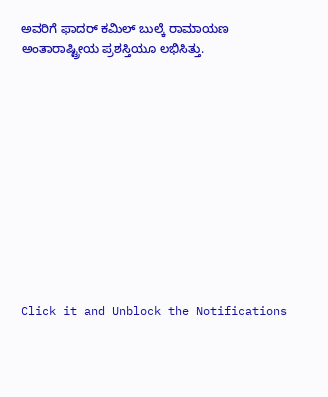ಅವರಿಗೆ ಫಾದರ್ ಕಮಿಲ್ ಬುಲ್ಕೆ ರಾಮಾಯಣ ಅಂತಾರಾಷ್ಟ್ರೀಯ ಪ್ರಶಸ್ತಿಯೂ ಲಭಿಸಿತ್ತು.












Click it and Unblock the Notifications